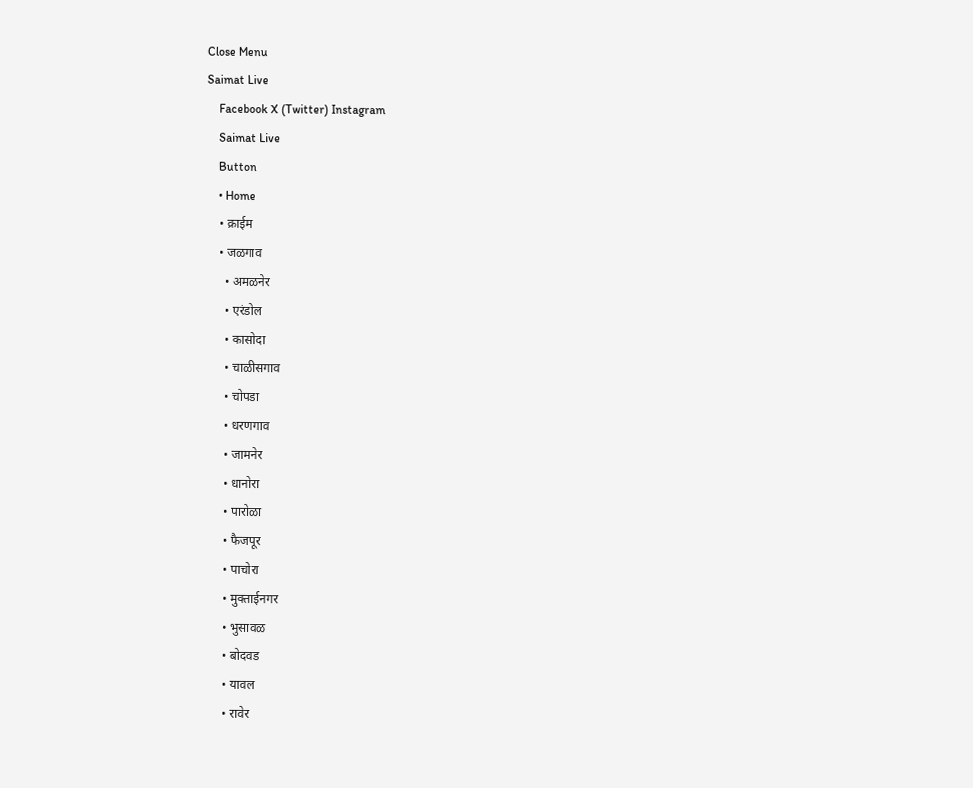Close Menu
Saimat Live
    Facebook X (Twitter) Instagram
    Saimat Live
    Button
    • Home
    • क्राईम
    • जळगाव
      • अमळनेर
      • एरंडोल
      • कासोदा
      • चाळीसगाव
      • चोपडा
      • धरणगाव
      • जामनेर
      • धानोरा
      • पारोळा
      • फैजपूर
      • पाचोरा
      • मुक्ताईनगर
      • भुसावळ
      • बोदवड
      • यावल
      • रावेर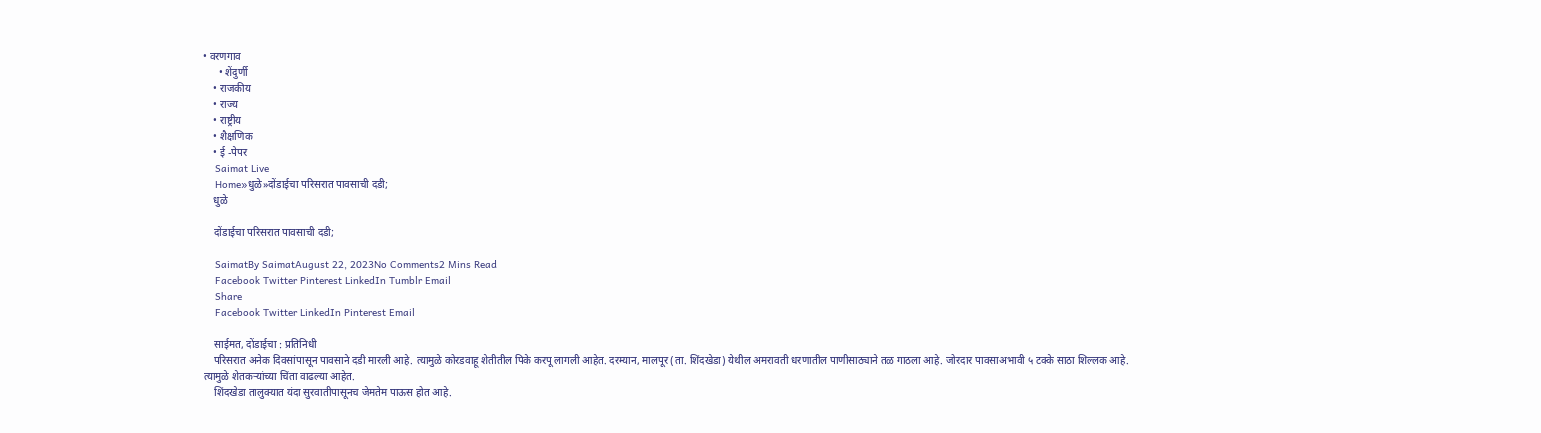• वरणगाव
      • शेंदुर्णी
    • राजकीय
    • राज्य
    • राष्ट्रीय
    • शैक्षणिक
    • ई -पेपर
    Saimat Live
    Home»धुळे»दोंडाईचा परिसरात पावसाची दडी;
    धुळे

    दोंडाईचा परिसरात पावसाची दडी;

    SaimatBy SaimatAugust 22, 2023No Comments2 Mins Read
    Facebook Twitter Pinterest LinkedIn Tumblr Email
    Share
    Facebook Twitter LinkedIn Pinterest Email

    साईमत, दोंडाईचा : प्रतिनिधी
    परिसरात अनेक दिवसांपासून पावसाने दडी मारली आहे. त्यामुळे कोरडवाहू शेतीतील पिके करपू लागली आहेत. दरम्यान, मालपूर (ता. शिंदखेडा) येथील अमरावती धरणातील पाणीसाठ्याने तळ गाठला आहे. जोरदार पावसाअभावी ५ टक्के साठा शिल्लक आहे. त्यामुळे शेतकऱ्यांच्या चिंता वाढल्या आहेत.
    शिंदखेडा तालुक्यात यंदा सुरवातीपासूनच जेमतेम पाऊस होत आहे.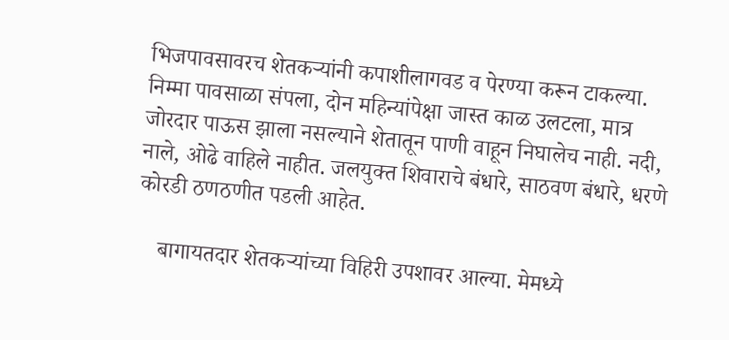भिजपावसावरच शेतकऱ्यांनी कपाशीलागवड व पेरण्या करून टाकल्या. निम्मा पावसाळा संपला, दोन महिन्यांपेक्षा जास्त काळ उलटला, मात्र जोरदार पाऊस झाला नसल्याने शेतातून पाणी वाहून निघालेच नाही. नदी, नाले, ओढे वाहिले नाहीत. जलयुक्त शिवाराचे बंधारे, साठवण बंधारे, धरणे कोरडी ठणठणीत पडली आहेत.

    बागायतदार शेतकऱ्यांच्या विहिरी उपशावर आल्या. मेमध्ये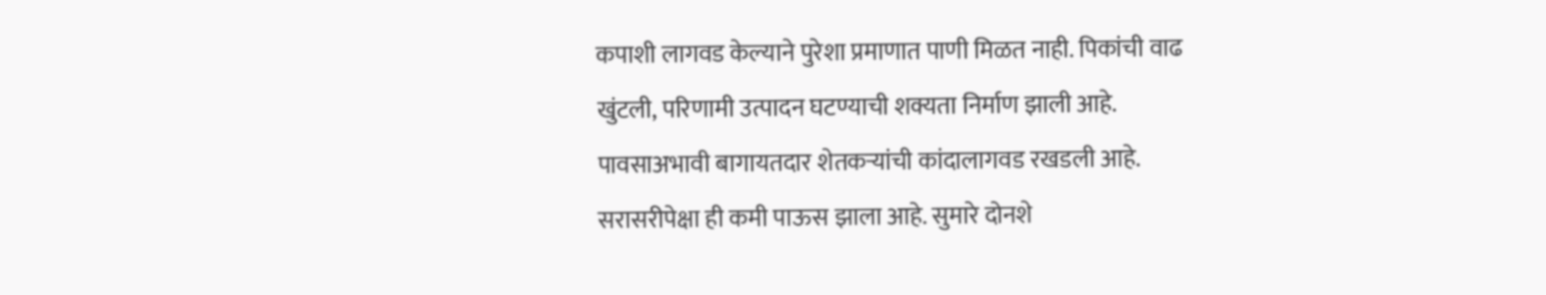कपाशी लागवड केल्याने पुरेशा प्रमाणात पाणी मिळत नाही. पिकांची वाढ खुंटली, परिणामी उत्पादन घटण्याची शक्यता निर्माण झाली आहे. पावसाअभावी बागायतदार शेतकऱ्यांची कांदालागवड रखडली आहे. सरासरीपेक्षा ही कमी पाऊस झाला आहे. सुमारे दोनशे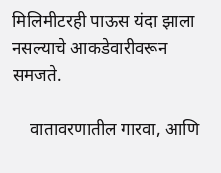मिलिमीटरही पाऊस यंदा झाला नसल्याचे आकडेवारीवरून समजते.

    वातावरणातील गारवा, आणि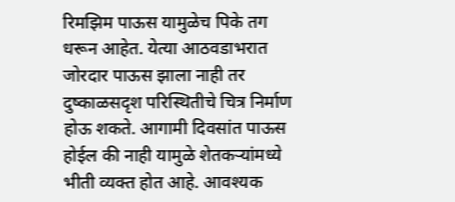रिमझिम पाऊस यामुळेच पिके तग धरून आहेत. येत्या आठवडाभरात जोरदार पाऊस झाला नाही तर दुष्काळसदृश परिस्थितीचे चित्र निर्माण होऊ शकते. आगामी दिवसांत पाऊस होईल की नाही यामुळे शेतकऱ्यांमध्ये भीती व्यक्त होत आहे. आवश्‍यक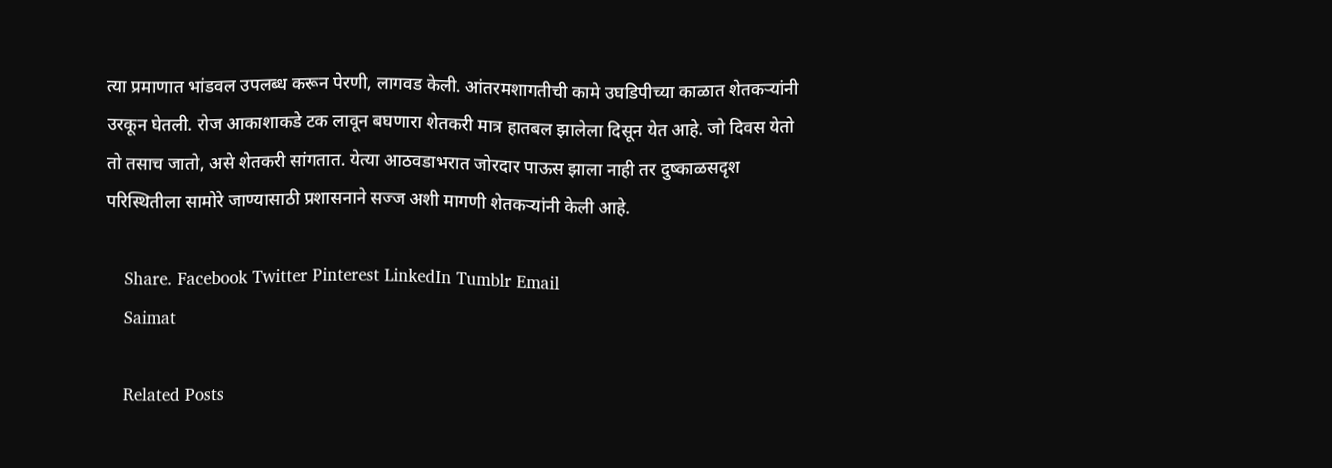त्या प्रमाणात भांडवल उपलब्ध करून पेरणी, लागवड केली. आंतरमशागतीची कामे उघडिपीच्या काळात शेतकऱ्यांनी उरकून घेतली. रोज आकाशाकडे टक लावून बघणारा शेतकरी मात्र हातबल झालेला दिसून येत आहे. जो दिवस येतो तो तसाच जातो, असे शेतकरी सांगतात. येत्या आठवडाभरात जोरदार पाऊस झाला नाही तर दुष्काळसदृश परिस्थितीला सामोरे जाण्यासाठी प्रशासनाने सज्ज अशी मागणी शेतकऱ्यांनी केली आहे.

    Share. Facebook Twitter Pinterest LinkedIn Tumblr Email
    Saimat

    Related Posts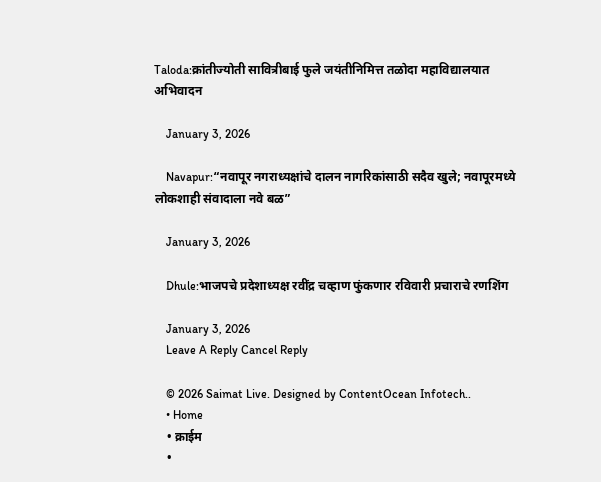Taloda:क्रांतीज्योती सावित्रीबाई फुले जयंतीनिमित्त तळोदा महाविद्यालयात अभिवादन

    January 3, 2026

    Navapur:“नवापूर नगराध्यक्षांचे दालन नागरिकांसाठी सदैव खुले; नवापूरमध्ये लोकशाही संवादाला नवे बळ”

    January 3, 2026

    Dhule:भाजपचे प्रदेशाध्यक्ष रवींद्र चव्हाण फुंकणार रविवारी प्रचाराचे रणशिंग

    January 3, 2026
    Leave A Reply Cancel Reply

    © 2026 Saimat Live. Designed by ContentOcean Infotech..
    • Home
    • क्राईम
    •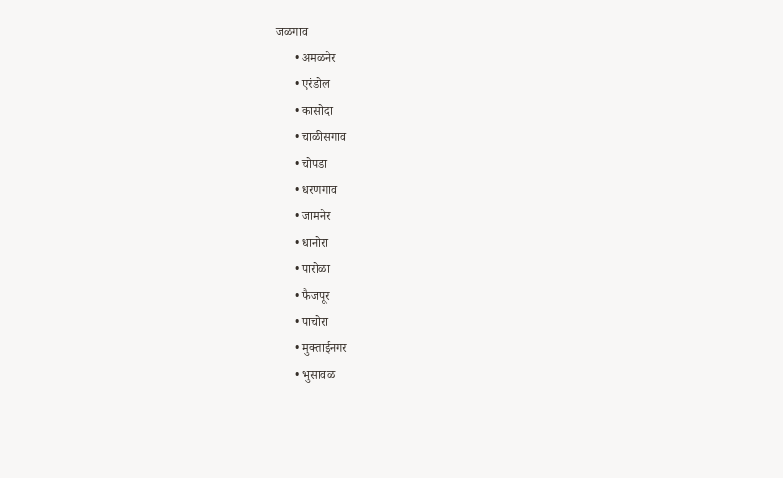जळगाव
      • अमळनेर
      • एरंडोल
      • कासोदा
      • चाळीसगाव
      • चोपडा
      • धरणगाव
      • जामनेर
      • धानोरा
      • पारोळा
      • फैजपूर
      • पाचोरा
      • मुक्ताईनगर
      • भुसावळ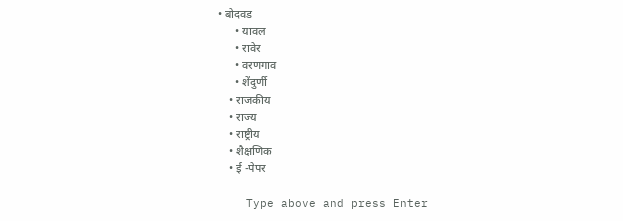• बोदवड
      • यावल
      • रावेर
      • वरणगाव
      • शेंदुर्णी
    • राजकीय
    • राज्य
    • राष्ट्रीय
    • शैक्षणिक
    • ई -पेपर

    Type above and press Enter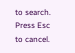to search. Press Esc to cancel.